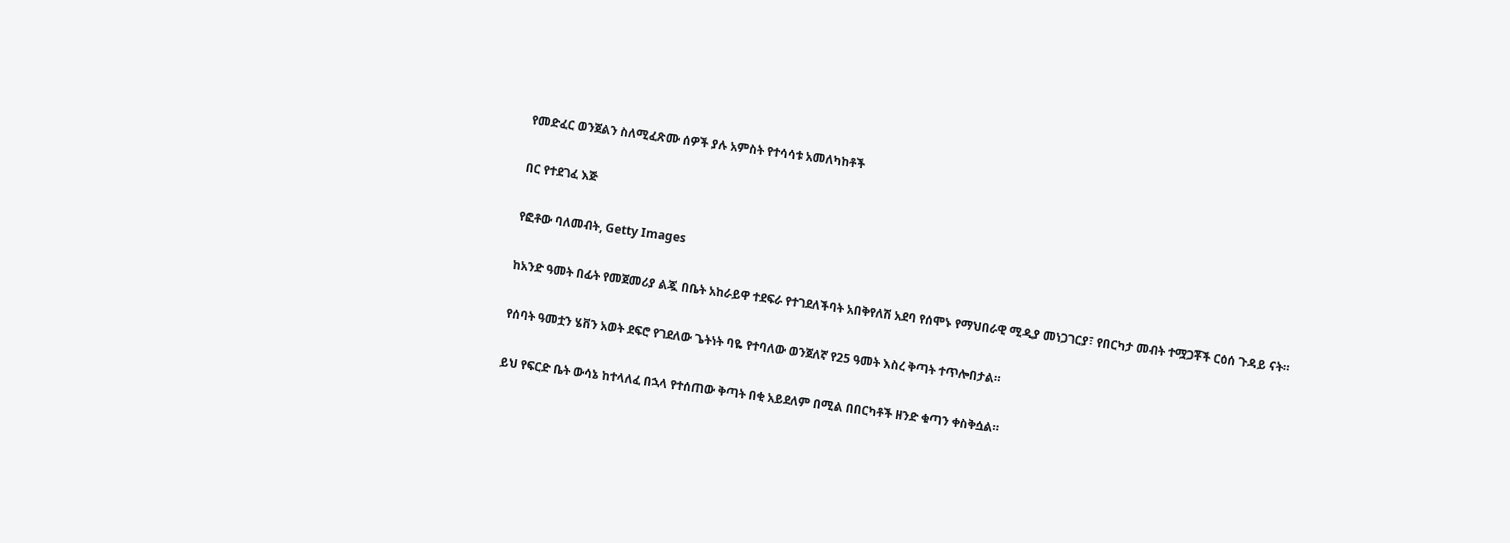የመድፈር ወንጀልን ስለሚፈጽሙ ሰዎች ያሉ አምስት የተሳሳቱ አመለካከቶች

በር የተደገፈ እጅ

የፎቶው ባለመብት, Getty Images

ከአንድ ዓመት በፊት የመጀመሪያ ልጇ በቤት አከራይዋ ተደፍራ የተገደለችባት አበቅየለሽ አደባ የሰሞኑ የማህበራዊ ሚዲያ መነጋገርያ፣ የበርካታ መብት ተሟጋቾች ርዕሰ ጉዳይ ናት።

የሰባት ዓመቷን ሄቨን አወት ደፍሮ የገደለው ጌትነት ባዬ የተባለው ወንጀለኛ የ25 ዓመት እስረ ቅጣት ተጥሎበታል።

ይህ የፍርድ ቤት ውሳኔ ከተላለፈ በኋላ የተሰጠው ቅጣት በቂ አይደለም በሚል በበርካቶች ዘንድ ቁጣን ቀስቅሷል።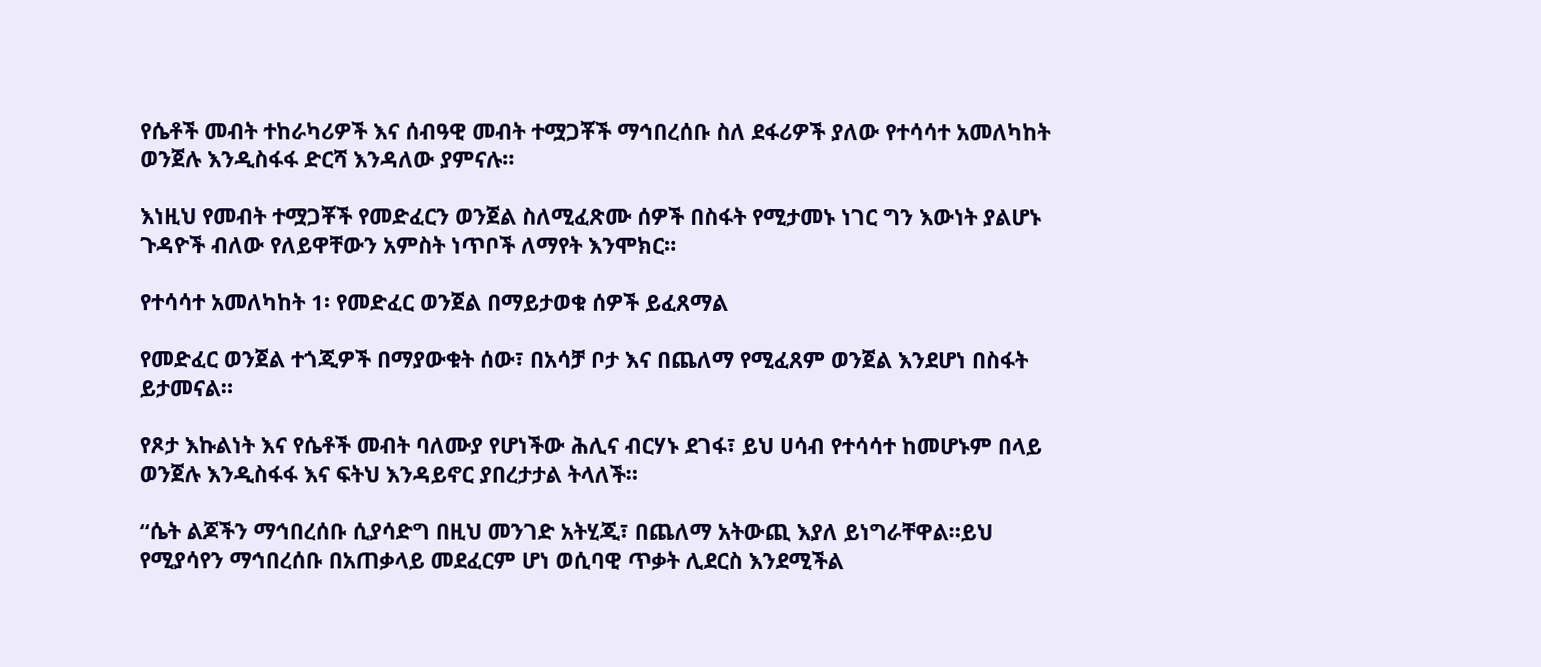የሴቶች መብት ተከራካሪዎች እና ሰብዓዊ መብት ተሟጋቾች ማኅበረሰቡ ስለ ደፋሪዎች ያለው የተሳሳተ አመለካከት ወንጀሉ እንዲስፋፋ ድርሻ እንዳለው ያምናሉ።

እነዚህ የመብት ተሟጋቾች የመድፈርን ወንጀል ስለሚፈጽሙ ሰዎች በስፋት የሚታመኑ ነገር ግን እውነት ያልሆኑ ጉዳዮች ብለው የለይዋቸውን አምስት ነጥቦች ለማየት እንሞክር።

የተሳሳተ አመለካከት 1፡ የመድፈር ወንጀል በማይታወቁ ሰዎች ይፈጸማል

የመድፈር ወንጀል ተጎጂዎች በማያውቁት ሰው፣ በአሳቻ ቦታ እና በጨለማ የሚፈጸም ወንጀል እንደሆነ በስፋት ይታመናል።

የጾታ እኩልነት እና የሴቶች መብት ባለሙያ የሆነችው ሕሊና ብርሃኑ ደገፋ፣ ይህ ሀሳብ የተሳሳተ ከመሆኑም በላይ ወንጀሉ እንዲስፋፋ እና ፍትህ እንዳይኖር ያበረታታል ትላለች።

“ሴት ልጆችን ማኅበረሰቡ ሲያሳድግ በዚህ መንገድ አትሂጂ፣ በጨለማ አትውጪ እያለ ይነግራቸዋል።ይህ የሚያሳየን ማኅበረሰቡ በአጠቃላይ መደፈርም ሆነ ወሲባዊ ጥቃት ሊደርስ እንደሚችል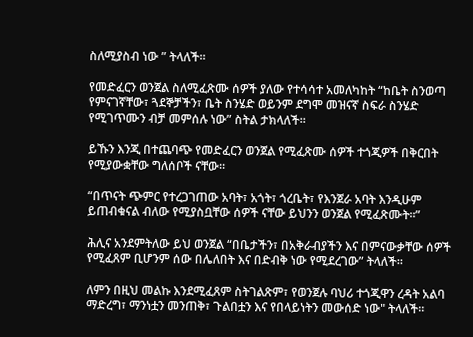ስለሚያስብ ነው ” ትላለች።

የመድፈርን ወንጀል ስለሚፈጽሙ ሰዎች ያለው የተሳሳተ አመለካከት “ከቤት ስንወጣ የምናገኛቸው፣ ጓደኞቻችን፣ ቤት ስንሄድ ወይንም ደግሞ መዝናኛ ስፍራ ስንሄድ የሚገጥሙን ብቻ መምሰሉ ነው” ስትል ታክላለች።

ይኹን እንጂ በተጨባጭ የመድፈርን ወንጀል የሚፈጽሙ ሰዎች ተጎጂዎች በቅርበት የሚያውቋቸው ግለሰቦች ናቸው።

“በጥናት ጭምር የተረጋገጠው አባት፣ አጎት፣ ጎረቤት፣ የእንጀራ አባት እንዲሁም ይጠብቁናል ብለው የሚያስቧቸው ሰዎች ናቸው ይህንን ወንጀል የሚፈጽሙት።”

ሕሊና አንደምትለው ይህ ወንጀል “በቤታችን፣ በአቅራብያችን እና በምናውቃቸው ሰዎች የሚፈጸም ቢሆንም ሰው በሌለበት እና በድብቅ ነው የሚደረገው” ትላለች።

ለምን በዚህ መልኩ እንደሚፈጸም ስትገልጽም፣ የወንጀሉ ባህሪ ተጎጂዋን ረዳት አልባ ማድረግ፣ ማንነቷን መንጠቅ፣ ጉልበቷን እና የበላይነትን መውሰድ ነው" ትላለች።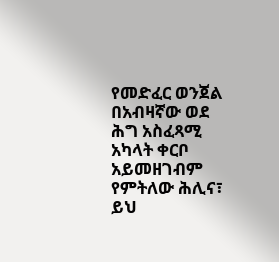የመድፈር ወንጀል በአብዛኛው ወደ ሕግ አስፈጻሚ አካላት ቀርቦ አይመዘገብም የምትለው ሕሊና፣ ይህ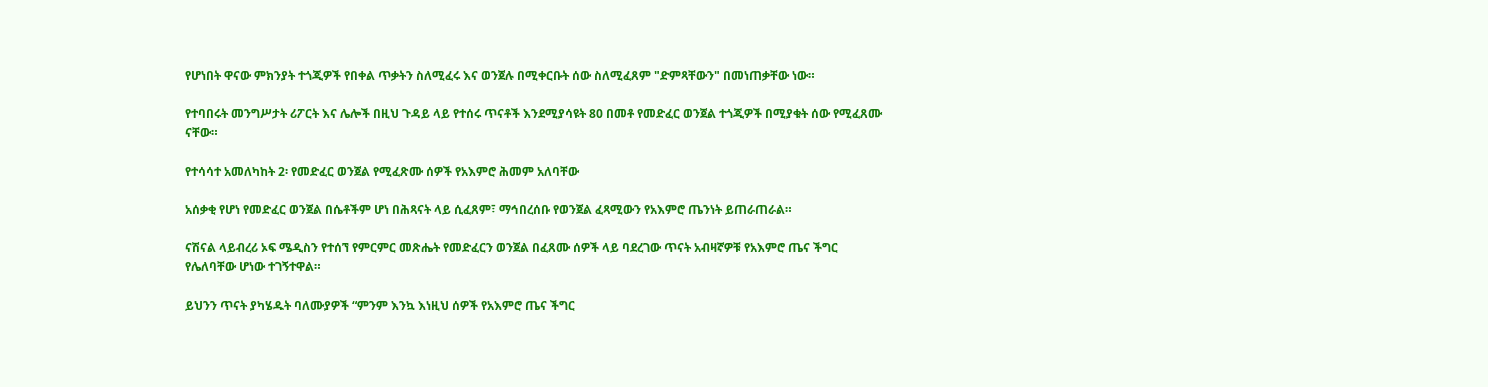የሆነበት ዋናው ምክንያት ተጎጂዎች የበቀል ጥቃትን ስለሚፈሩ እና ወንጀሉ በሚቀርቡት ሰው ስለሚፈጸም "ድምጻቸውን" በመነጠቃቸው ነው።

የተባበሩት መንግሥታት ሪፖርት እና ሌሎች በዚህ ጉዳይ ላይ የተሰሩ ጥናቶች እንደሚያሳዩት 80 በመቶ የመድፈር ወንጀል ተጎጂዎች በሚያቁት ሰው የሚፈጸሙ ናቸው።

የተሳሳተ አመለካከት 2፡ የመድፈር ወንጀል የሚፈጽሙ ሰዎች የአእምሮ ሕመም አለባቸው

አሰቃቂ የሆነ የመድፈር ወንጀል በሴቶችም ሆነ በሕጻናት ላይ ሲፈጸም፣ ማኅበረሰቡ የወንጀል ፈጻሚውን የአእምሮ ጤንነት ይጠራጠራል።

ናሽናል ላይብረሪ ኦፍ ሜዲስን የተሰኘ የምርምር መጽሔት የመድፈርን ወንጀል በፈጸሙ ሰዎች ላይ ባደረገው ጥናት አብዛኛዎቹ የአእምሮ ጤና ችግር የሌለባቸው ሆነው ተገኝተዋል።

ይህንን ጥናት ያካሄዱት ባለሙያዎች “ምንም እንኳ እነዚህ ሰዎች የአእምሮ ጤና ችግር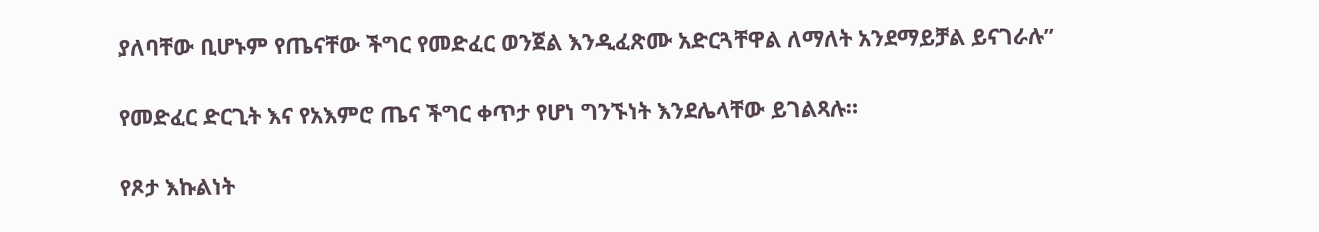ያለባቸው ቢሆኑም የጤናቸው ችግር የመድፈር ወንጀል እንዲፈጽሙ አድርጓቸዋል ለማለት አንደማይቻል ይናገራሉ”

የመድፈር ድርጊት እና የአእምሮ ጤና ችግር ቀጥታ የሆነ ግንኙነት እንደሌላቸው ይገልጻሉ።

የጾታ እኩልነት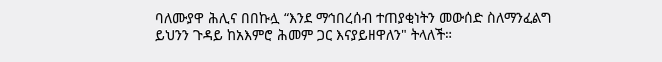ባለሙያዋ ሕሊና በበኩሏ “እንደ ማኅበረሰብ ተጠያቂነትን መውሰድ ስለማንፈልግ ይህንን ጉዳይ ከአእምሮ ሕመም ጋር እናያይዘዋለን" ትላለች።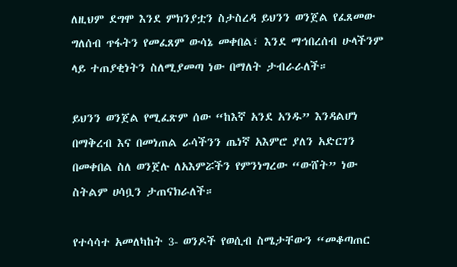ለዚህም ደግሞ እንደ ምክንያቷን ስታስረዳ ይህንን ወንጀል የፈጸመው ግለሰብ ጥፋትን የመፈጸም ውሳኔ መቀበል፣ እንደ ማኅበረሰብ ሁላችንም ላይ ተጠያቂነትን ስለሚያመጣ ነው በማለት ታብራራለች።

ይህንን ወንጀል የሚፈጽም ሰው “ከእኛ አንደ አንዱ” እንዳልሆነ በማቅረብ እና በመነጠል ራሳችንን ጤነኛ አእምሮ ያለን አድርገን በመቀበል ስለ ወንጀሉ ለአእምሯችን የምንነግረው “ውሸት” ነው ስትልም ሀሳቧን ታጠናክራለች።

የተሳሳተ አመለካከት 3- ወንዶች የወሲብ ስሜታቸውን “መቆጣጠር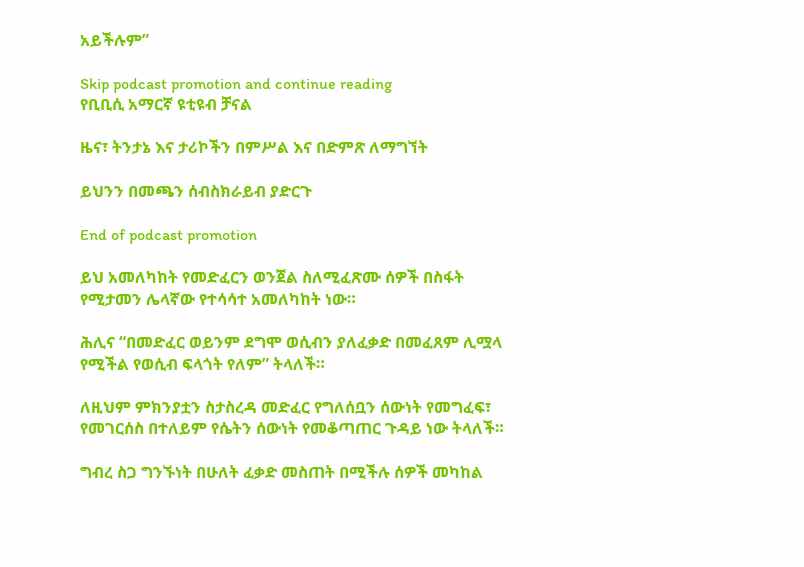አይችሉም”

Skip podcast promotion and continue reading
የቢቢሲ አማርኛ ዩቲዩብ ቻናል

ዜና፣ ትንታኔ እና ታሪኮችን በምሥል እና በድምጽ ለማግኘት

ይህንን በመጫን ሰብስክራይብ ያድርጉ

End of podcast promotion

ይህ አመለካከት የመድፈርን ወንጀል ስለሚፈጽሙ ሰዎች በስፋት የሚታመን ሌላኛው የተሳሳተ አመለካከት ነው።

ሕሊና “በመድፈር ወይንም ደግሞ ወሲብን ያለፈቃድ በመፈጸም ሊሟላ የሚችል የወሲብ ፍላጎት የለም” ትላለች።

ለዚህም ምክንያቷን ስታስረዳ መድፈር የግለሰቧን ሰውነት የመግፈፍ፣ የመገርሰስ በተለይም የሴትን ሰውነት የመቆጣጠር ጉዳይ ነው ትላለች።

ግብረ ስጋ ግንኙነት በሁለት ፈቃድ መስጠት በሚችሉ ሰዎች መካከል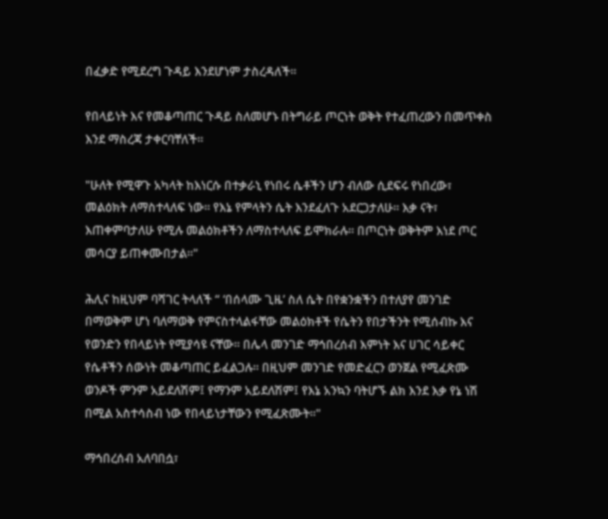በፈቃድ የሚደረግ ጉዳይ እንደሆነም ታስረዳለች።

የበላይነት እና የመቆጣጠር ጉዳይ ስለመሆኑ በትግራይ ጦርነት ወቅት የተፈጠረውን በመጥቀስ እንደ ማስረጃ ታቀርባቸለች።

"ሁለት የሚዋጉ አካላት ከእነርሱ በተቃራኒ የነበሩ ሴቶችን ሆን ብለው ሲደፍሩ የነበረው፣ መልዕክት ለማስተላለፍ ነው። የእኔ የምላትን ሴት እንደፈለጉ አደርጋታለሁ። እቃ ናት፣ እጠቀምባታለሁ የሚሉ መልዕክቶችን ለማስተላለፍ ይሞክራሉ። በጦርነት ወቅትም እነደ ጦር መሳርያ ይጠቀሙበታል።"

ሕሊና ከዚህም ባሻገር ትላለች “ ‘በሰላሙ ጊዜ’ ስለ ሴት በየቋንቋችን በተለያየ መንገድ በማወቅም ሆነ ባለማወቅ የምናስተላልፋቸው መልዕክቶች የሴትን የበታችንት የሚሰብኩ እና የወንድን የበላይነት የሚያሳዩ ናቸው። በሌላ መንገድ ማኅበረሰብ እምነት እና ሀገር ሳይቀር የሴቶችን ሰውነት መቆጣጠር ይፈልጋሉ። በዚህም መንገድ የመድፈርን ወንጀል የሚፈጽሙ ወንዶች ምንም አይደለሽም፤ የማንም አይደለሽም፤ የእኔ አንኳን ባትሆኙ ልክ እንደ እቃ የኔ ነሽ በሚል አስተሳስብ ነው የበላይነታቸውን የሚፈጽሙት።"

ማኅበረሰብ አለባበሷ፣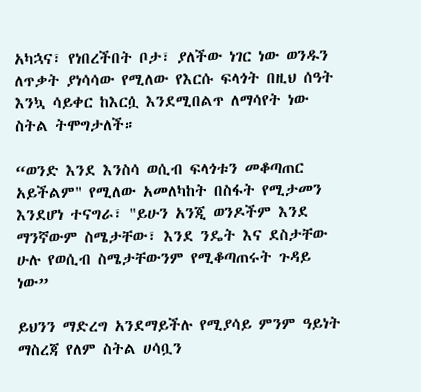አካኋና፣ የነበረችበት ቦታ፣ ያለችው ነገር ነው ወንዱን ለጥቃት ያነሳሳው የሚለው የእርሱ ፍላጎት በዚህ ሰዓት እንኳ ሳይቀር ከእርሷ እንደሚበልጥ ለማሳየት ነው ስትል ትሞግታለች።

“ወንድ እንደ እንስሳ ወሲብ ፍላጎቱን መቆጣጠር አይችልም" የሚለው አመለካከት በስፋት የሚታመን እንደሆነ ተናግራ፣ "ይሁን አንጂ ወንዶችም እንደ ማንኛውም ስሜታቸው፣ እንደ ንዴት እና ደስታቸው ሁሉ የወሲብ ስሜታቸውንም የሚቆጣጠሩት ጉዳይ ነው”

ይህንን ማድረግ አንደማይችሉ የሚያሳይ ምንም ዓይነት ማስረጃ የለም ስትል ሀሳቧን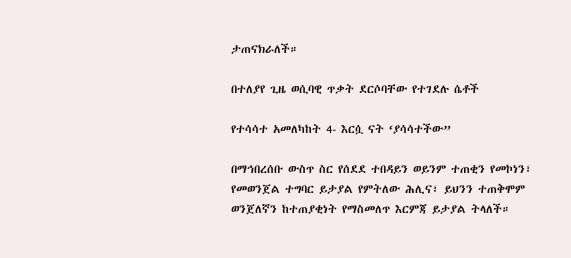ታጠናክራለች።

በተለያየ ጊዜ ወሲባዊ ጥቃት ደርሶባቸው የተገደሉ ሴቶች

የተሳሳተ አመለካከት 4- እርሷ ናት ‘ያሳሳተችው”

በማኅበረሰቡ ውስጥ ስር የሰደደ ተበዳይን ወይንም ተጠቂን የመኮነን፣ የመወንጀል ተግባር ይታያል የምትለው ሕሊና፣ ይህንን ተጠቅሞም ወንጀለኛን ከተጠያቂነት የማስመለጥ እርምጃ ይታያል ትላለች።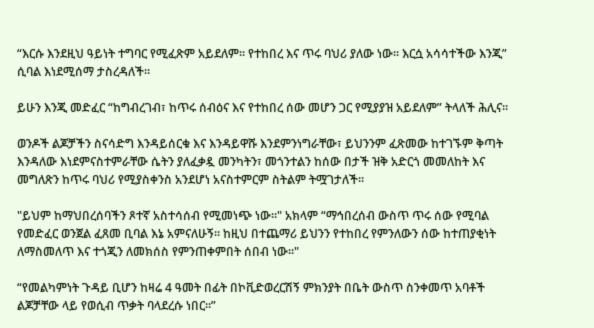“እርሱ እንደዚህ ዓይነት ተግባር የሚፈጽም አይደለም። የተከበረ እና ጥሩ ባህሪ ያለው ነው። እርሷ አሳሳተችው እንጂ” ሲባል እነደሚሰማ ታስረዳለች።

ይሁን እንጂ መድፈር “ከግብረገብ፣ ከጥሩ ሰብዕና እና የተከበረ ሰው መሆን ጋር የሚያያዝ አይደለም” ትላለች ሕሊና።

ወንዶች ልጆቻችን ስናሳድግ እንዳይሰርቁ እና እንዳይዋሹ እንደምንነግራቸው፣ ይህንንም ፈጽመው ከተገኙም ቅጣት እንዳለው እነደምናስተምራቸው ሴትን ያለፈቃዷ መንካትን፣ መጎንተልን ከሰው በታች ዝቅ አድርጎ መመለከት እና መግለጽን ከጥሩ ባህሪ የሚያስቀንስ አንደሆነ አናስተምርም ስትልም ትሟገታለች።

"ይህም ከማህበረሰባችን ጾተኛ አስተሳሰብ የሚመነጭ ነው።" አክላም “ማኅበረሰብ ውስጥ ጥሩ ሰው የሚባል የመድፈር ወንጀል ፈጸመ ቢባል እኔ አምናለሁኝ። ከዚህ በተጨማሪ ይህንን የተከበረ የምንለውን ሰው ከተጠያቂነት ለማስመለጥ እና ተጎጂን ለመክሰስ የምንጠቀምበት ሰበብ ነው።"

“የመልካምነት ጉዳይ ቢሆን ከዛሬ 4 ዓመት በፊት በኮቪድወረርሽኝ ምክንያት በቤት ውስጥ ስንቀመጥ አባቶች ልጆቻቸው ላይ የወሲብ ጥቃት ባላደረሱ ነበር።”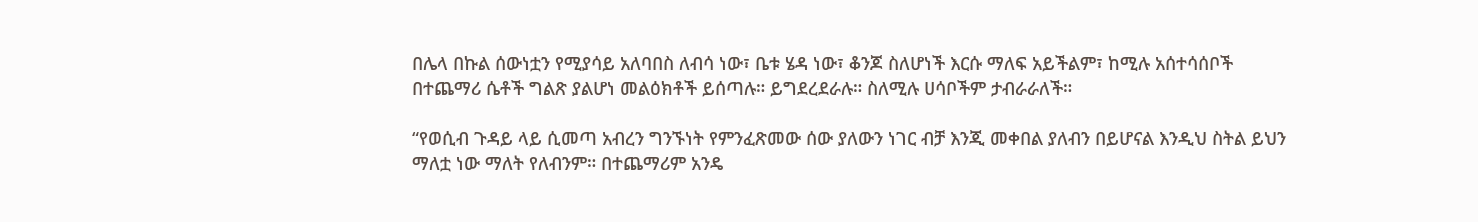በሌላ በኩል ሰውነቷን የሚያሳይ አለባበስ ለብሳ ነው፣ ቤቱ ሄዳ ነው፣ ቆንጆ ስለሆነች እርሱ ማለፍ አይችልም፣ ከሚሉ አሰተሳሰቦች በተጨማሪ ሴቶች ግልጽ ያልሆነ መልዕክቶች ይሰጣሉ። ይግደረደራሉ። ስለሚሉ ሀሳቦችም ታብራራለች።

“የወሲብ ጉዳይ ላይ ሲመጣ አብረን ግንኙነት የምንፈጽመው ሰው ያለውን ነገር ብቻ እንጂ መቀበል ያለብን በይሆናል እንዲህ ስትል ይህን ማለቷ ነው ማለት የለብንም። በተጨማሪም አንዴ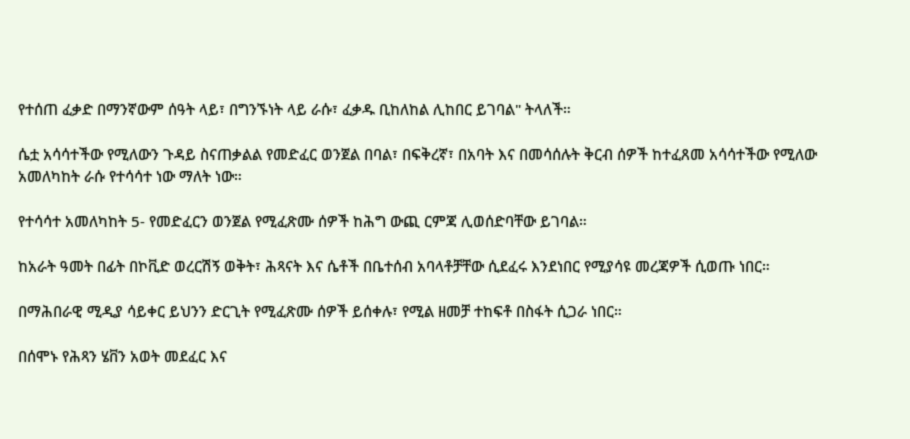የተሰጠ ፈቃድ በማንኛውም ሰዓት ላይ፣ በግንኙነት ላይ ራሱ፣ ፈቃዱ ቢከለከል ሊከበር ይገባል" ትላለች።

ሴቷ አሳሳተችው የሚለውን ጉዳይ ስናጠቃልል የመድፈር ወንጀል በባል፣ በፍቅረኛ፣ በአባት እና በመሳሰሉት ቅርብ ሰዎች ከተፈጸመ አሳሳተችው የሚለው አመለካከት ራሱ የተሳሳተ ነው ማለት ነው።

የተሳሳተ አመለካከት 5- የመድፈርን ወንጀል የሚፈጽሙ ሰዎች ከሕግ ውጪ ርምጃ ሊወሰድባቸው ይገባል።

ከአራት ዓመት በፊት በኮቪድ ወረርሽኝ ወቅት፣ ሕጻናት እና ሴቶች በቤተሰብ አባላቶቻቸው ሲደፈሩ እንደነበር የሚያሳዩ መረጃዎች ሲወጡ ነበር።

በማሕበራዊ ሚዲያ ሳይቀር ይህንን ድርጊት የሚፈጽሙ ሰዎች ይሰቀሉ፣ የሚል ዘመቻ ተከፍቶ በስፋት ሲጋራ ነበር።

በሰሞኑ የሕጻን ሄቨን አወት መደፈር እና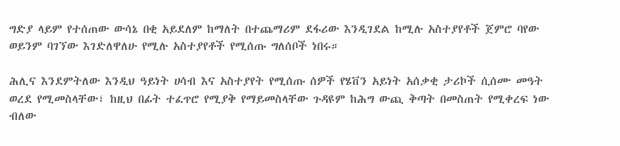ግድያ ላይም የተሰጠው ውሳኔ በቂ አይደለም ከማለት በተጨማሪም ደፋሪው እንዲገደል ከሚሉ አስተያየቶች ጀምሮ ባየው ወይንም ባገኘው እገድለዋለሁ የሚሉ አስተያየቶች የሚሰጡ ግለሰቦች ነበሩ።

ሕሊና እንደምትለው እንዲህ ዓይነት ሀሳብ እና አስተያየት የሚሰጡ ሰዎች የሄቨን አይነት አሰቃቂ ታሪኮች ሲሰሙ መዓት ወረደ የሚመስላቸው፣ ከዚህ በፊት ተፈጥሮ የሚያቅ የማይመስላቸው ጉዳዩም ከሕግ ውጪ ቅጣት በመስጠት የሚቀረፍ ነው ብለው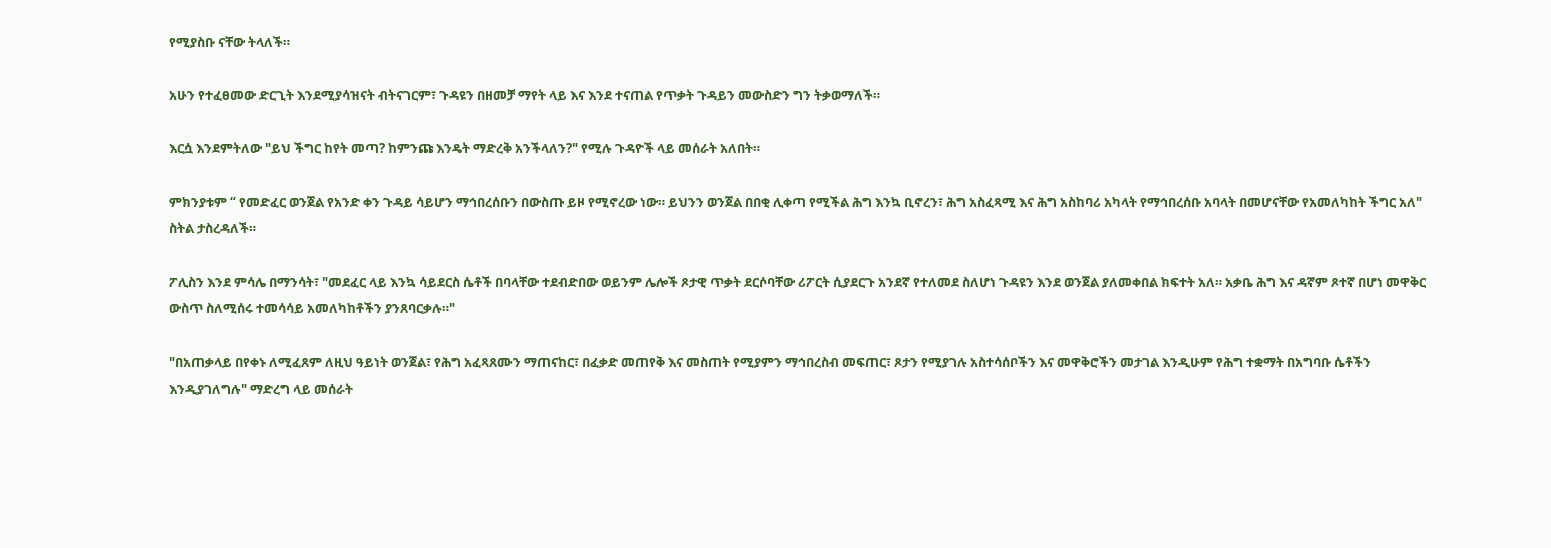የሚያስቡ ናቸው ትላለች።

አሁን የተፈፀመው ድርጊት እንደሚያሳዝናት ብትናገርም፣ ጉዳዩን በዘመቻ ማየት ላይ እና እንደ ተናጠል የጥቃት ጉዳይን መውስድን ግን ትቃወማለች።

እርሷ እንደምትለው "ይህ ችግር ከየት መጣ? ከምንጩ እንዴት ማድረቅ አንችላለን?" የሚሉ ጉዳዮች ላይ መሰራት አለበት።

ምክንያቱም “ የመድፈር ወንጀል የአንድ ቀን ጉዳይ ሳይሆን ማኅበረሰቡን በውስጡ ይዞ የሚኖረው ነው። ይህንን ወንጀል በበቂ ሊቀጣ የሚችል ሕግ እንኳ ቢኖረን፣ ሕግ አስፈጻሚ እና ሕግ አስከባሪ አካላት የማኅበረሰቡ አባላት በመሆናቸው የአመለካከት ችግር አለ" ስትል ታስረዳለች።

ፖሊስን እንደ ምሳሌ በማንሳት፣ "መደፈር ላይ እንኳ ሳይደርስ ሴቶች በባላቸው ተደብድበው ወይንም ሌሎች ጾታዊ ጥቃት ደርሶባቸው ሪፖርት ሲያደርጉ አንደኛ የተለመደ ስለሆነ ጉዳዩን እንደ ወንጀል ያለመቀበል ክፍተት አለ። አቃቤ ሕግ እና ዳኛም ጾተኛ በሆነ መዋቅር ውስጥ ስለሚሰሩ ተመሳሳይ አመለካከቶችን ያንጸባርቃሉ።"

"በአጠቃላይ በየቀኑ ለሚፈጸም ለዚህ ዓይነት ወንጀል፣ የሕግ አፈጻጸሙን ማጠናከር፣ በፈቃድ መጠየቅ እና መስጠት የሚያምን ማኅበረስብ መፍጠር፣ ጾታን የሚያገሉ አስተሳሰቦችን እና መዋቅሮችን መታገል እንዲሁም የሕግ ተቋማት በአግባቡ ሴቶችን እንዲያገለግሉ" ማድረግ ላይ መሰራት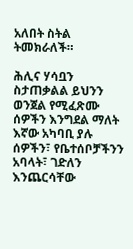አለበት ስትል ትመክራለች።

ሕሊና ሃሳቧን ስታጠቃልል ይህንን ወንጀል የሚፈጽሙ ሰዎችን እንግደል ማለት እኛው አካባቢ ያሉ ሰዎችን፣ የቤተሰቦቻችንን አባላት፣ ገድለን እንጨርሳቸው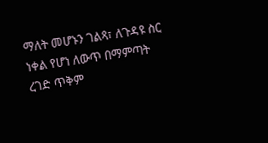ማለት መሆኑን ገልጻ፣ ለጉዳዩ ስር ነቀል የሆነ ለውጥ በማምጣት ረገድ ጥቅም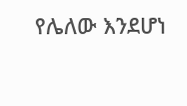የሌለው እንደሆነ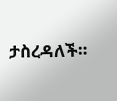ታስረዳለች።